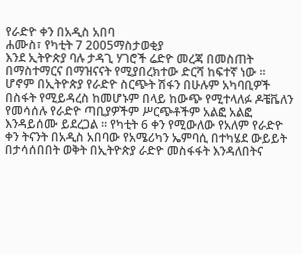የራድዮ ቀን በአዲስ አበባ
ሐሙስ፣ የካቲት 7 2005ማስታወቂያ
እንደ ኢትዮጵያ ባሉ ታዳጊ ሃገሮች ሬድዮ መረጃ በመስጠት በማስተማርና በማዝናናት የሚያበረክተው ድርሻ ከፍተኛ ነው ። ሆኖም በኢትዮጵያ የራድዮ ስርጭት ሽፋን በሁሉም አካባቢዎች በስፋት የሚይዳረስ ከመሆኑም በላይ ከውጭ የሚተላለፉ ዶቼቬለን የመሳሰሉ የራድዮ ጣቢያዎችም ሥርጭቶችም አልፎ አልፎ እንዳይሰሙ ይደረጋል ። የካቲት 6 ቀን የሚውለው የአለም የራድዮ ቀን ትናንት በአዲስ አበባው የአሜሪካን ኤምባሲ በተካሄደ ውይይት በታሳሰበበት ወቅት በኢትዮጵያ ራድዮ መስፋፋት እንዳለበትና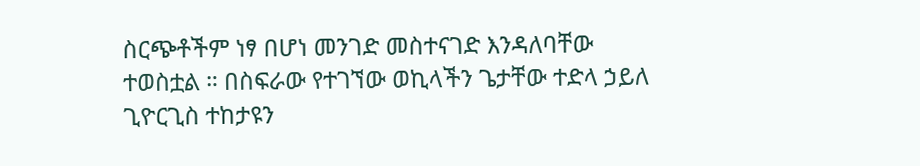ስርጭቶችም ነፃ በሆነ መንገድ መስተናገድ እንዳለባቸው ተወስቷል ። በስፍራው የተገኘው ወኪላችን ጌታቸው ተድላ ኃይለ ጊዮርጊስ ተከታዩን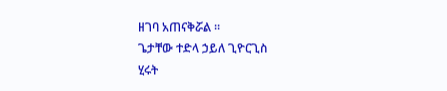ዘገባ አጠናቅሯል ።
ጌታቸው ተድላ ኃይለ ጊዮርጊስ
ሂሩት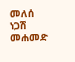መለሰ
ነጋሽ መሐመድ